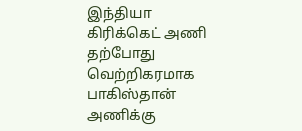இந்தியா கிரிக்கெட் அணி தற்போது வெற்றிகரமாக பாகிஸ்தான் அணிக்கு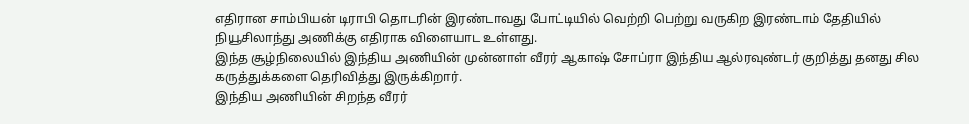எதிரான சாம்பியன் டிராபி தொடரின் இரண்டாவது போட்டியில் வெற்றி பெற்று வருகிற இரண்டாம் தேதியில் நியூசிலாந்து அணிக்கு எதிராக விளையாட உள்ளது.
இந்த சூழ்நிலையில் இந்திய அணியின் முன்னாள் வீரர் ஆகாஷ் சோப்ரா இந்திய ஆல்ரவுண்டர் குறித்து தனது சில கருத்துக்களை தெரிவித்து இருக்கிறார்.
இந்திய அணியின் சிறந்த வீரர்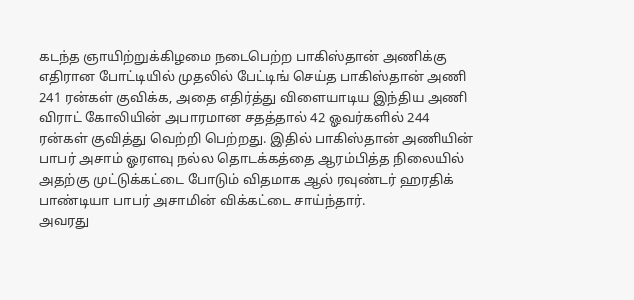கடந்த ஞாயிற்றுக்கிழமை நடைபெற்ற பாகிஸ்தான் அணிக்கு எதிரான போட்டியில் முதலில் பேட்டிங் செய்த பாகிஸ்தான் அணி 241 ரன்கள் குவிக்க, அதை எதிர்த்து விளையாடிய இந்திய அணி விராட் கோலியின் அபாரமான சதத்தால் 42 ஓவர்களில் 244 ரன்கள் குவித்து வெற்றி பெற்றது. இதில் பாகிஸ்தான் அணியின் பாபர் அசாம் ஓரளவு நல்ல தொடக்கத்தை ஆரம்பித்த நிலையில் அதற்கு முட்டுக்கட்டை போடும் விதமாக ஆல் ரவுண்டர் ஹரதிக் பாண்டியா பாபர் அசாமின் விக்கட்டை சாய்ந்தார்.
அவரது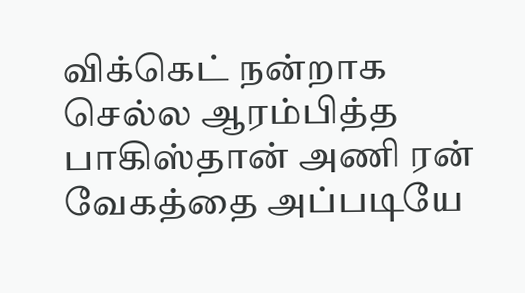விக்கெட் நன்றாக செல்ல ஆரம்பித்த பாகிஸ்தான் அணி ரன் வேகத்தை அப்படியே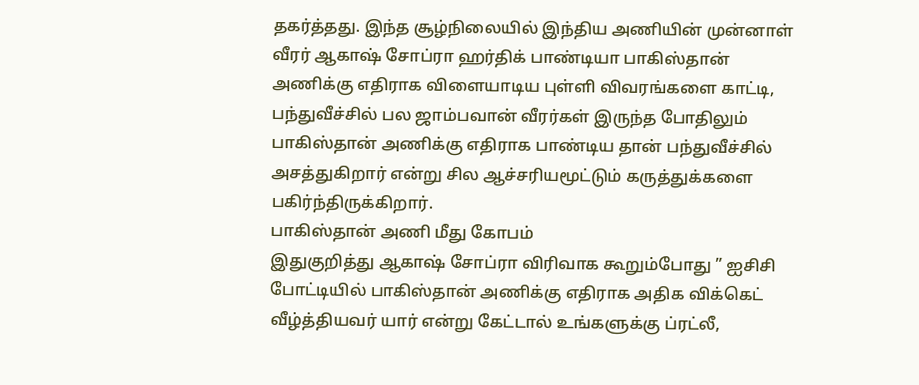தகர்த்தது. இந்த சூழ்நிலையில் இந்திய அணியின் முன்னாள் வீரர் ஆகாஷ் சோப்ரா ஹர்திக் பாண்டியா பாகிஸ்தான் அணிக்கு எதிராக விளையாடிய புள்ளி விவரங்களை காட்டி, பந்துவீச்சில் பல ஜாம்பவான் வீரர்கள் இருந்த போதிலும் பாகிஸ்தான் அணிக்கு எதிராக பாண்டிய தான் பந்துவீச்சில் அசத்துகிறார் என்று சில ஆச்சரியமூட்டும் கருத்துக்களை பகிர்ந்திருக்கிறார்.
பாகிஸ்தான் அணி மீது கோபம்
இதுகுறித்து ஆகாஷ் சோப்ரா விரிவாக கூறும்போது ” ஐசிசி போட்டியில் பாகிஸ்தான் அணிக்கு எதிராக அதிக விக்கெட் வீழ்த்தியவர் யார் என்று கேட்டால் உங்களுக்கு ப்ரட்லீ,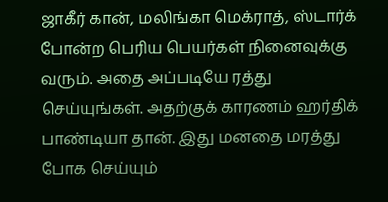ஜாகீர் கான், மலிங்கா மெக்ராத், ஸ்டார்க் போன்ற பெரிய பெயர்கள் நினைவுக்கு வரும். அதை அப்படியே ரத்து செய்யுங்கள். அதற்குக் காரணம் ஹர்திக் பாண்டியா தான். இது மனதை மரத்து போக செய்யும்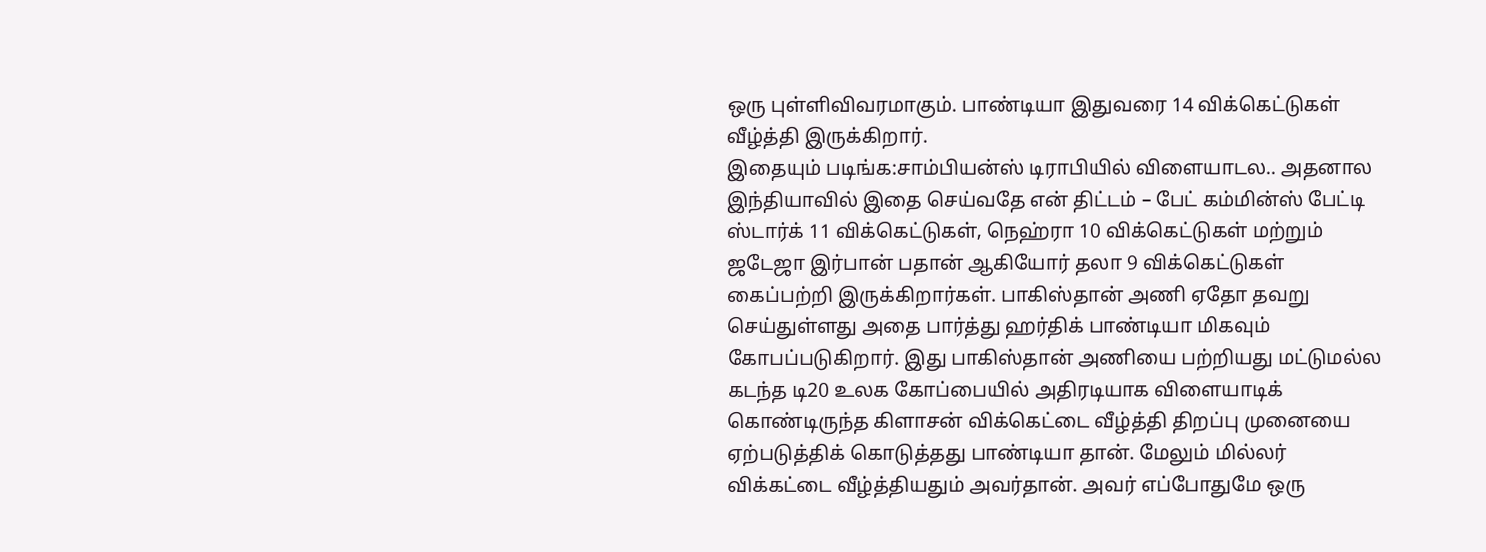ஒரு புள்ளிவிவரமாகும். பாண்டியா இதுவரை 14 விக்கெட்டுகள் வீழ்த்தி இருக்கிறார்.
இதையும் படிங்க:சாம்பியன்ஸ் டிராபியில் விளையாடல.. அதனால இந்தியாவில் இதை செய்வதே என் திட்டம் – பேட் கம்மின்ஸ் பேட்டி
ஸ்டார்க் 11 விக்கெட்டுகள், நெஹ்ரா 10 விக்கெட்டுகள் மற்றும் ஜடேஜா இர்பான் பதான் ஆகியோர் தலா 9 விக்கெட்டுகள் கைப்பற்றி இருக்கிறார்கள். பாகிஸ்தான் அணி ஏதோ தவறு செய்துள்ளது அதை பார்த்து ஹர்திக் பாண்டியா மிகவும் கோபப்படுகிறார். இது பாகிஸ்தான் அணியை பற்றியது மட்டுமல்ல கடந்த டி20 உலக கோப்பையில் அதிரடியாக விளையாடிக் கொண்டிருந்த கிளாசன் விக்கெட்டை வீழ்த்தி திறப்பு முனையை ஏற்படுத்திக் கொடுத்தது பாண்டியா தான். மேலும் மில்லர் விக்கட்டை வீழ்த்தியதும் அவர்தான். அவர் எப்போதுமே ஒரு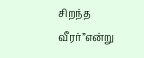சிறந்த வீரர்”என்று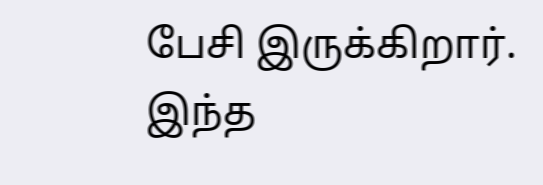பேசி இருக்கிறார். இந்த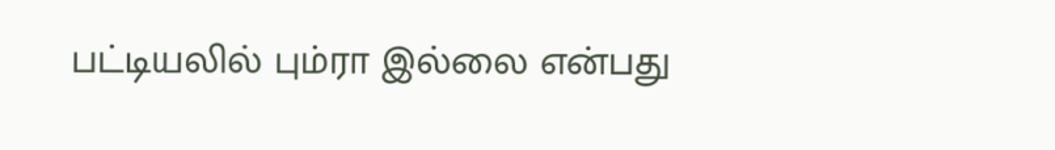பட்டியலில் பும்ரா இல்லை என்பது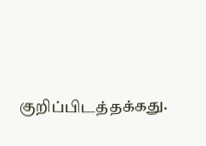குறிப்பிடத்தக்கது.